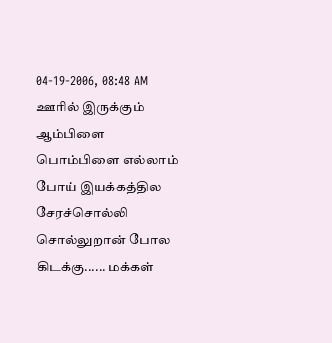04-19-2006, 08:48 AM
ஊரில் இருக்கும் ஆம்பிளை பொம்பிளை எல்லாம் போய் இயக்கத்தில சேரச்சொல்லி சொல்லுறான் போல கிடக்கு...... மக்கள்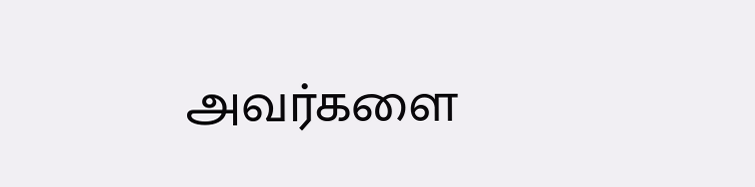அவர்களை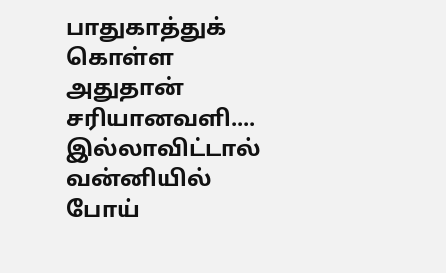பாதுகாத்துக் கொள்ள அதுதான் சரியானவளி.... இல்லாவிட்டால் வன்னியில் போய்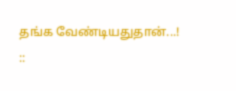தங்க வேண்டியதுதான்...!
::